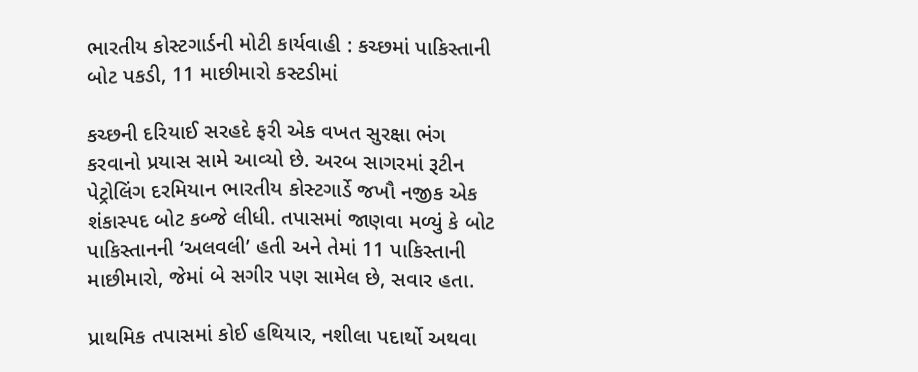ભારતીય કોસ્ટગાર્ડની મોટી કાર્યવાહી : કચ્છમાં પાકિસ્તાની બોટ પકડી, 11 માછીમારો કસ્ટડીમાં

કચ્છની દરિયાઈ સરહદે ફરી એક વખત સુરક્ષા ભંગ કરવાનો પ્રયાસ સામે આવ્યો છે. અરબ સાગરમાં રૂટીન પેટ્રોલિંગ દરમિયાન ભારતીય કોસ્ટગાર્ડે જખૌ નજીક એક શંકાસ્પદ બોટ કબ્જે લીધી. તપાસમાં જાણવા મળ્યું કે બોટ પાકિસ્તાનની ‘અલવલી’ હતી અને તેમાં 11 પાકિસ્તાની માછીમારો, જેમાં બે સગીર પણ સામેલ છે, સવાર હતા.

પ્રાથમિક તપાસમાં કોઈ હથિયાર, નશીલા પદાર્થો અથવા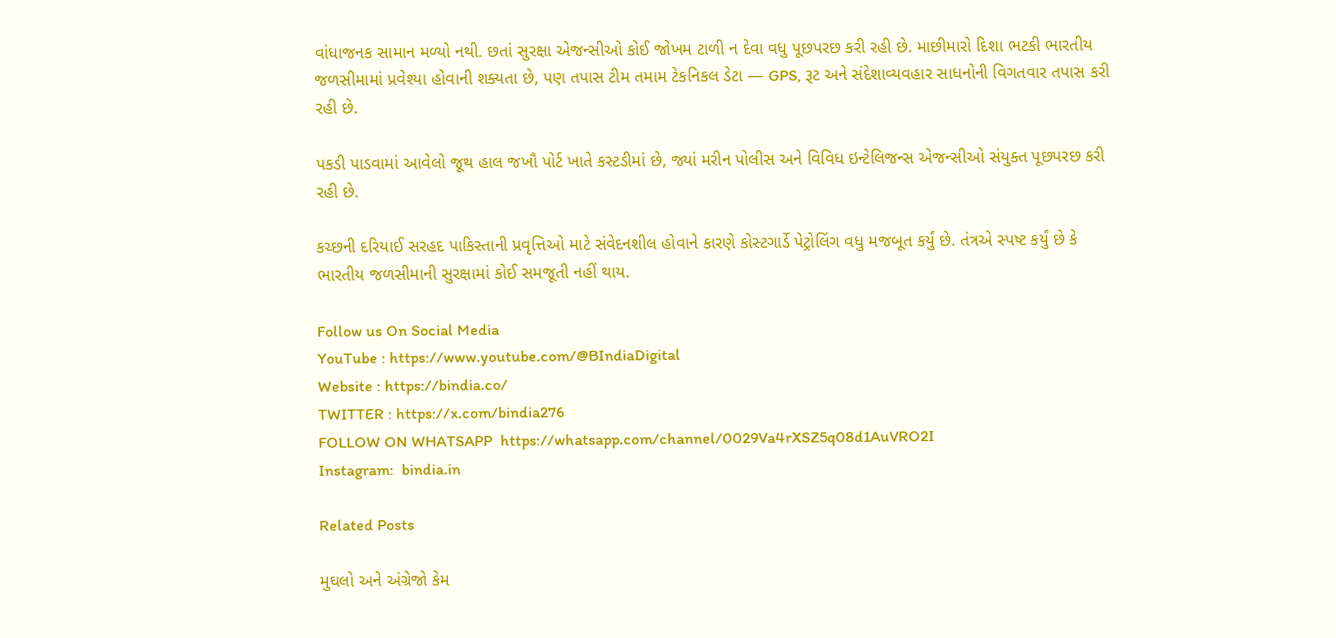વાંધાજનક સામાન મળ્યો નથી. છતાં સુરક્ષા એજન્સીઓ કોઈ જોખમ ટાળી ન દેવા વધુ પૂછપરછ કરી રહી છે. માછીમારો દિશા ભટકી ભારતીય જળસીમામાં પ્રવેશ્યા હોવાની શક્યતા છે, પણ તપાસ ટીમ તમામ ટેકનિકલ ડેટા — GPS, રૂટ અને સંદેશાવ્યવહાર સાધનોની વિગતવાર તપાસ કરી રહી છે.

પકડી પાડવામાં આવેલો જૂથ હાલ જખૌ પોર્ટ ખાતે કસ્ટડીમાં છે, જ્યાં મરીન પોલીસ અને વિવિધ ઇન્ટેલિજન્સ એજન્સીઓ સંયુક્ત પૂછપરછ કરી રહી છે.

કચ્છની દરિયાઈ સરહદ પાકિસ્તાની પ્રવૃત્તિઓ માટે સંવેદનશીલ હોવાને કારણે કોસ્ટગાર્ડે પેટ્રોલિંગ વધુ મજબૂત કર્યું છે. તંત્રએ સ્પષ્ટ કર્યું છે કે ભારતીય જળસીમાની સુરક્ષામાં કોઈ સમજૂતી નહીં થાય.

Follow us On Social Media
YouTube : https://www.youtube.com/@BIndiaDigital
Website : https://bindia.co/
TWITTER : https://x.com/bindia276
FOLLOW ON WHATSAPP  https://whatsapp.com/channel/0029Va4rXSZ5q08d1AuVRO2I
Instagram:  bindia.in

Related Posts

મુઘલો અને અંગ્રેજો કેમ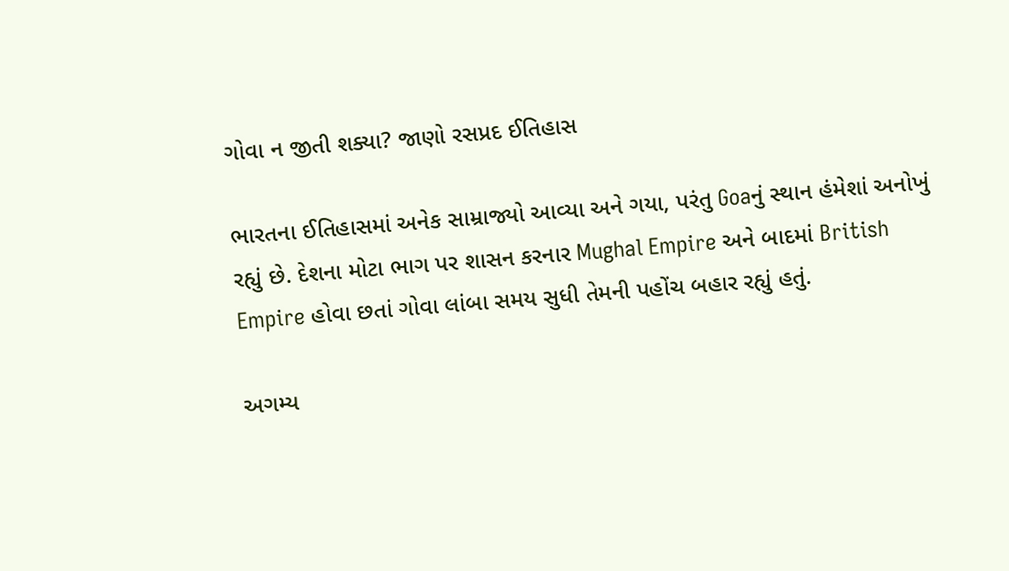ગોવા ન જીતી શક્યા? જાણો રસપ્રદ ઈતિહાસ

ભારતના ઈતિહાસમાં અનેક સામ્રાજ્યો આવ્યા અને ગયા, પરંતુ Goaનું સ્થાન હંમેશાં અનોખું રહ્યું છે. દેશના મોટા ભાગ પર શાસન કરનાર Mughal Empire અને બાદમાં British Empire હોવા છતાં ગોવા લાંબા સમય સુધી તેમની પહોંચ બહાર રહ્યું હતું.

અગમ્ય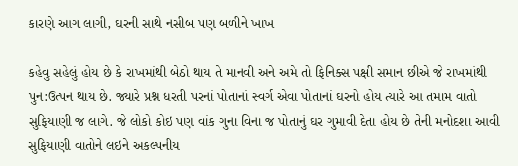કારણે આગ લાગી, ઘરની સાથે નસીબ પણ બળીને ખાખ

કહેવુ સહેલું હોય છે કે રાખમાંથી બેઠો થાય તે માનવી અને અમે તો ફિનિક્સ પક્ષી સમાન છીએ જે રાખમાંથી પુન:ઉત્પન થાય છે. જ્યારે પ્રશ્ન ધરતી પરનાં પોતાનાં સ્વર્ગ એવા પોતાનાં ઘરનો હોય ત્યારે આ તમામ વાતો સુફિયાણી જ લાગે. જે લોકો કોઇ પણ વાંક ગુના વિના જ પોતાનું ઘર ગુમાવી દેતા હોય છે તેની મનોદશા આવી સુફિયાણી વાતોને લઇને અકલ્પનીય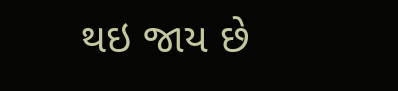થઇ જાય છે